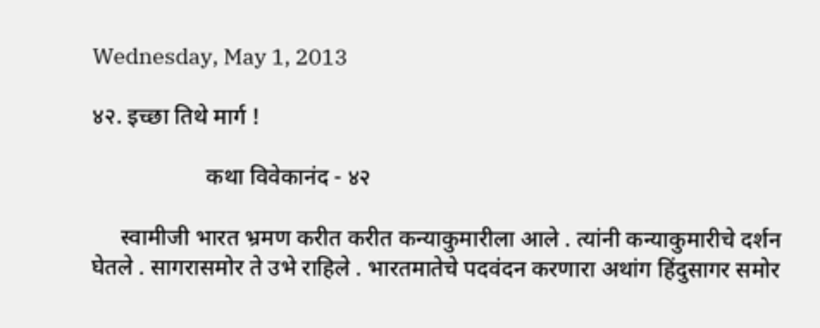Wednesday, May 1, 2013

४२. इच्छा तिथे मार्ग !

                    कथा विवेकानंद - ४२

     स्वामीजी भारत भ्रमण करीत करीत कन्याकुमारीला आले . त्यांनी कन्याकुमारीचे दर्शन घेतले . सागरासमोर ते उभे राहिले . भारतमातेचे पदवंदन करणारा अथांग हिंदुसागर समोर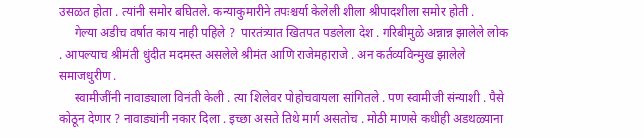उसळत होता . त्यांनी समोर बघितले. कन्याकुमारीने तपःश्चर्या केलेली शीला श्रीपादशीला समोर होती .
     गेल्या अडीच वर्षात काय नाही पहिले ?  पारतंत्र्यात खितपत पडलेला देश . गरिबीमुळे अन्नान्न झालेले लोक . आपल्याच श्रीमंती धुंदीत मदमस्त असलेले श्रीमंत आणि राजेमहाराजे . अन कर्तव्यविन्मुख झालेले समाजधुरीण .
     स्वामीजींनी नावाड्याला विनंती केली . त्या शिलेवर पोहोचवायला सांगितले . पण स्वामीजी संन्याशी . पैसे कोठून देणार ? नावाड्यांनी नकार दिला . इच्छा असते तिथे मार्ग असतोच . मोठी माणसे कधीही अडथळ्याना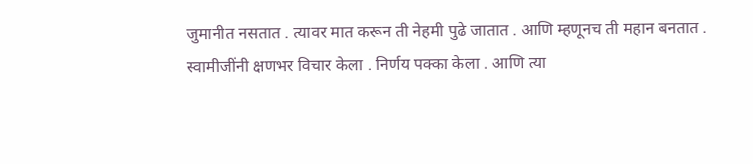जुमानीत नसतात . त्यावर मात करून ती नेहमी पुढे जातात . आणि म्हणूनच ती महान बनतात .  स्वामीजींनी क्षणभर विचार केला . निर्णय पक्का केला . आणि त्या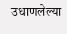उधाणलेल्या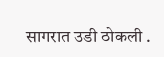सागरात उडी ठोकली .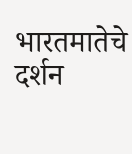भारतमातेचे दर्शन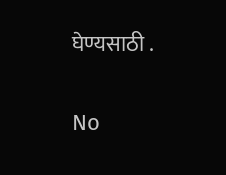घेण्यसाठी .

No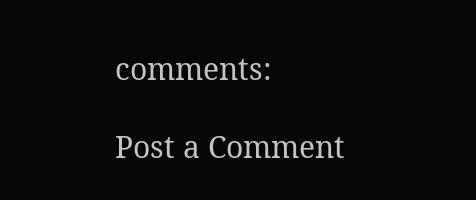comments:

Post a Comment